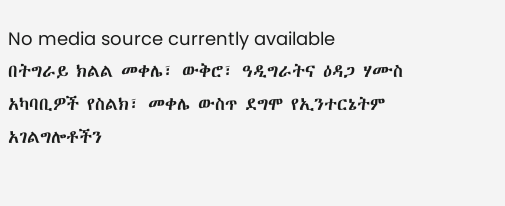No media source currently available
በትግራይ ክልል መቀሌ፣ ውቅሮ፣ ዓዲግራትና ዕዳጋ ሃሙስ አካባቢዎች የስልክ፣ መቀሌ ውስጥ ደግሞ የኢንተርኔትም አገልግሎቶችን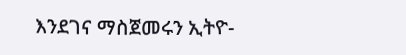እንደገና ማስጀመሩን ኢትዮ-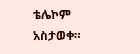ቴሌኮም አስታወቀ።